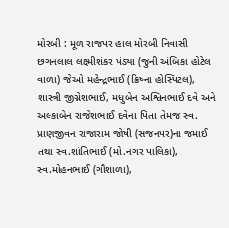મોરબી : મૂળ રાજપર હાલ મોરબી નિવાસી છગનલાલ લક્ષ્મીશંકર પંડ્યા (જુની અંબિકા હોટેલ વાળા) જેઓ મહેન્દ્રભાઈ (ક્રિષ્ના હોસ્પિટલ), શાસ્ત્રી જીગ્નેશભાઈ, મધુબેન અશ્વિનભાઈ દવે અને અલ્કાબેન રાજેશભાઈ દવેના પિતા તેમજ સ્વ. પ્રાણજીવન રાજારામ જોષી (સજનપર)ના જમાઈ તથા સ્વ.શાંતિભાઈ (મો.નગર પાલિકા), સ્વ.મોહનભાઈ (ગૌશાળા),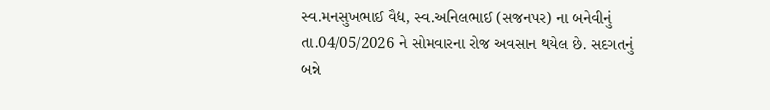સ્વ.મનસુખભાઈ વૈદ્ય, સ્વ.અનિલભાઈ (સજનપર) ના બનેવીનું તા.04/05/2026 ને સોમવારના રોજ અવસાન થયેલ છે. સદગતનું બન્ને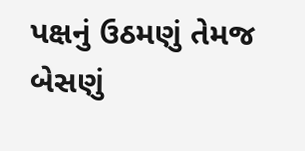પક્ષનું ઉઠમણું તેમજ બેસણું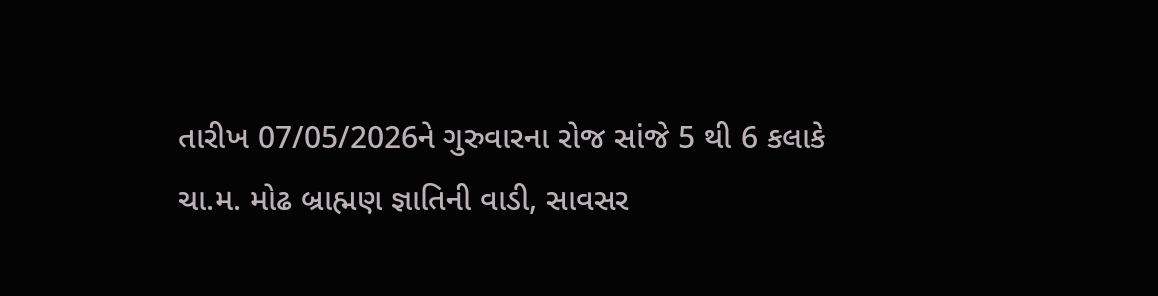તારીખ 07/05/2026ને ગુરુવારના રોજ સાંજે 5 થી 6 કલાકે ચા.મ. મોઢ બ્રાહ્મણ જ્ઞાતિની વાડી, સાવસર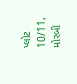પ્લોટ 10/11, મોરબી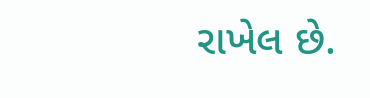રાખેલ છે.